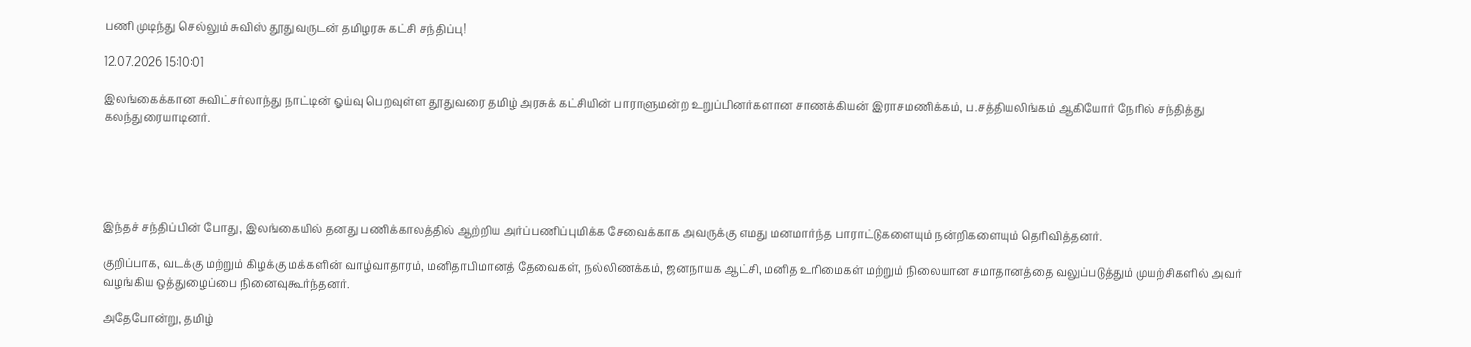பணி முடிந்து செல்லும் சுவிஸ் தூதுவருடன் தமிழரசு கட்சி சந்திப்பு!

12.07.2026 15:10:01

இலங்கைக்கான சுவிட்சர்லாந்து நாட்டின் ஓய்வு பெறவுள்ள தூதுவரை தமிழ் அரசுக் கட்சியின் பாராளுமன்ற உறுப்பினர்களான சாணக்கியன் இராசமணிக்கம், ப.சத்தியலிங்கம் ஆகியோர் நேரில் சந்தித்து கலந்துரையாடினர்.





இந்தச் சந்திப்பின் போது, இலங்கையில் தனது பணிக்காலத்தில் ஆற்றிய அர்ப்பணிப்புமிக்க சேவைக்காக அவருக்கு எமது மனமார்ந்த பாராட்டுகளையும் நன்றிகளையும் தெரிவித்தனர்.

குறிப்பாக, வடக்கு மற்றும் கிழக்கு மக்களின் வாழ்வாதாரம், மனிதாபிமானத் தேவைகள், நல்லிணக்கம், ஜனநாயக ஆட்சி, மனித உரிமைகள் மற்றும் நிலையான சமாதானத்தை வலுப்படுத்தும் முயற்சிகளில் அவர் வழங்கிய ஒத்துழைப்பை நினைவுகூர்ந்தனர்.

அதேபோன்று, தமிழ்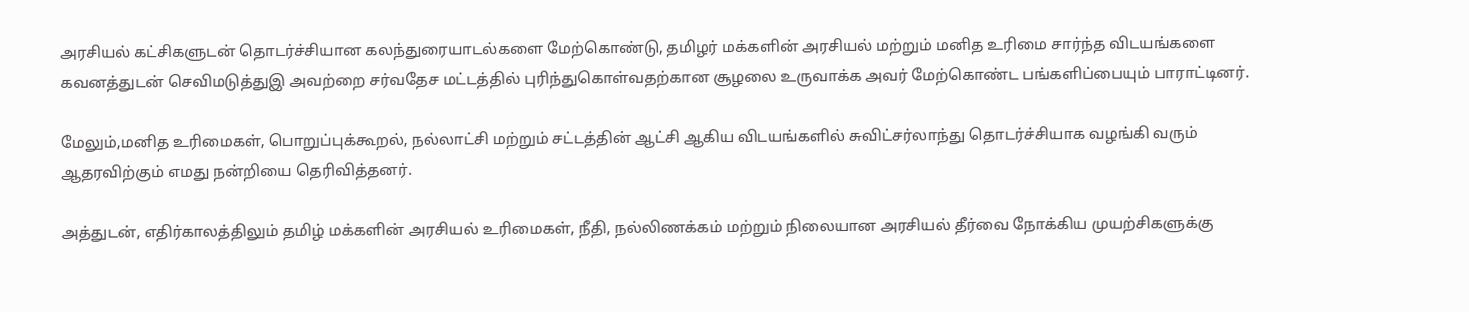அரசியல் கட்சிகளுடன் தொடர்ச்சியான கலந்துரையாடல்களை மேற்கொண்டு, தமிழர் மக்களின் அரசியல் மற்றும் மனித உரிமை சார்ந்த விடயங்களை கவனத்துடன் செவிமடுத்துஇ அவற்றை சர்வதேச மட்டத்தில் புரிந்துகொள்வதற்கான சூழலை உருவாக்க அவர் மேற்கொண்ட பங்களிப்பையும் பாராட்டினர்.

மேலும்,மனித உரிமைகள், பொறுப்புக்கூறல், நல்லாட்சி மற்றும் சட்டத்தின் ஆட்சி ஆகிய விடயங்களில் சுவிட்சர்லாந்து தொடர்ச்சியாக வழங்கி வரும் ஆதரவிற்கும் எமது நன்றியை தெரிவித்தனர்.

அத்துடன், எதிர்காலத்திலும் தமிழ் மக்களின் அரசியல் உரிமைகள், நீதி, நல்லிணக்கம் மற்றும் நிலையான அரசியல் தீர்வை நோக்கிய முயற்சிகளுக்கு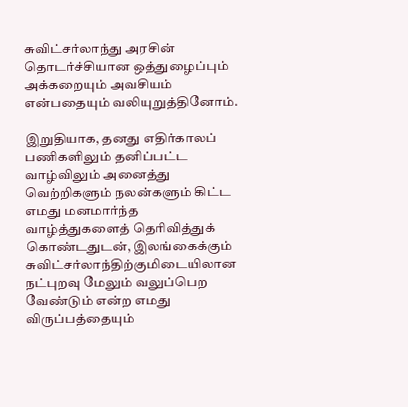சுவிட்சர்லாந்து அரசின் தொடர்ச்சியான ஒத்துழைப்பும் அக்கறையும் அவசியம் என்பதையும் வலியுறுத்தினோம்.

இறுதியாக, தனது எதிர்காலப் பணிகளிலும் தனிப்பட்ட வாழ்விலும் அனைத்து வெற்றிகளும் நலன்களும் கிட்ட எமது மனமார்ந்த வாழ்த்துகளைத் தெரிவித்துக் கொண்டதுடன், இலங்கைக்கும் சுவிட்சர்லாந்திற்குமிடையிலான நட்புறவு மேலும் வலுப்பெற வேண்டும் என்ற எமது விருப்பத்தையும்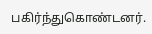பகிர்ந்துகொண்டனர்.